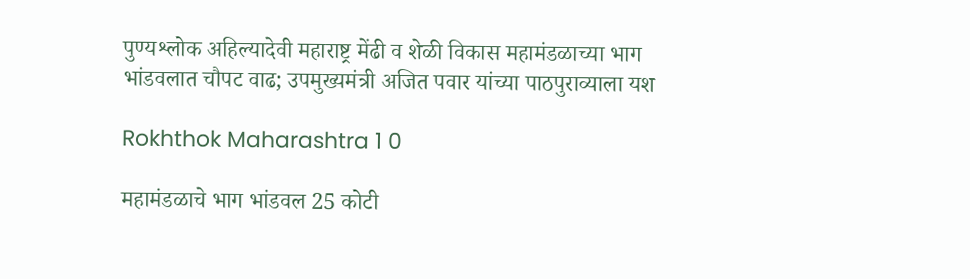पुण्यश्लोक अहिल्यादेवी महाराष्ट्र मेंढी व शेळी विकास महामंडळाच्या भाग भांडवलात चौपट वाढ; उपमुख्यमंत्री अजित पवार यांच्या पाठपुराव्याला यश

Rokhthok Maharashtra 1 0

महामंडळाचे भाग भांडवल 25 कोटी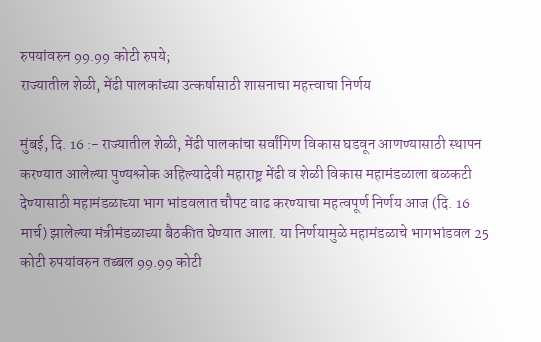रुपयांवरुन 99.99 कोटी रुपये;
राज्यातील शेळी, मेंढी पालकांच्या उत्कर्षासाठी शासनाचा महत्त्वाचा निर्णय

मुंबई, दि. 16 :- राज्यातील शेळी, मेंढी पालकांचा सर्वांगिण विकास घडवून आणण्यासाठी स्थापन करण्यात आलेल्या पुण्यश्लोक अहिल्यादेवी महाराष्ट्र मेंढी व शेळी विकास महामंडळाला बळकटी देण्यासाठी महामंडळाच्या भाग भांडवलात चौपट वाढ करण्याचा महत्वपूर्ण निर्णय आज (दि. 16 मार्च) झालेल्या मंत्रीमंडळाच्या बैठकीत घेण्यात आला. या निर्णयामुळे महामंडळाचे भागभांडवल 25 कोटी रुपयांवरुन तब्बल 99.99 कोटी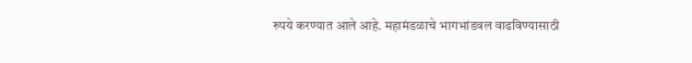रुपये करण्यात आले आहे. महामंडळाचे भागभांडवल वाढविण्यासाठी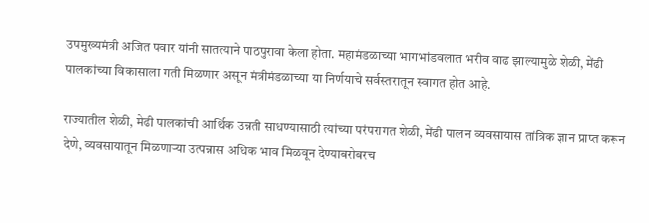उपमुख्यमंत्री अजित पवार यांनी सातत्याने पाठपुरावा केला होता. महामंडळाच्या भागभांडवलात भरीव वाढ झाल्यामुळे शेळी, मेंढी पालकांच्या विकासाला गती मिळणार असून मंत्रीमंडळाच्या या निर्णयाचे सर्वस्तरातून स्वागत होत आहे.

राज्यातील शेळी, मेढी पालकांची आर्थिक उन्नती साधण्यासाठी त्यांच्या परंपरागत शेळी, मेंढी पालन व्यवसायास तांत्रिक ज्ञान प्राप्त करून देणे, व्यवसायातून मिळणाऱ्या उत्पन्नास अधिक भाव मिळवून देण्याबरोबरच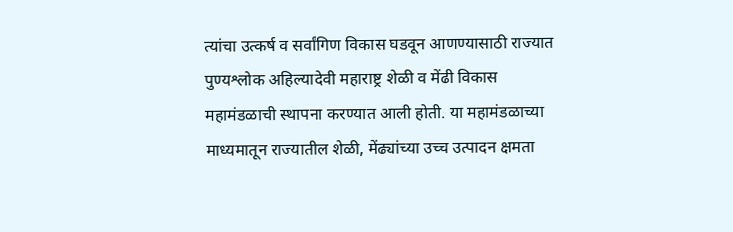त्यांचा उत्कर्ष व सर्वांगिण विकास घडवून आणण्यासाठी राज्यात पुण्यश्लोक अहिल्यादेवी महाराष्ट्र शेळी व मेंढी विकास महामंडळाची स्थापना करण्यात आली होती. या महामंडळाच्या माध्यमातून राज्यातील शेळी, मेंढ्यांच्या उच्च उत्पादन क्षमता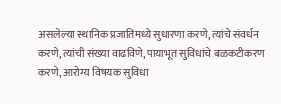असलेल्या स्थानिक प्रजातिमध्ये सुधारणा करणे, त्यांचे संवर्धन करणे, त्यांची संख्या वाढविणे, पायाभूत सुविधांचे बळकटीकरण करणे, आरोग्य विषयक सुविधा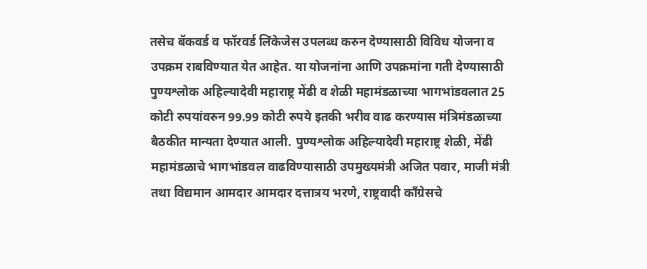तसेच बॅकवर्ड व फॉरवर्ड लिंकेजेस उपलब्ध करुन देण्यासाठी विविध योजना व उपक्रम राबविण्यात येत आहेत. या योजनांना आणि उपक्रमांना गती देण्यासाठी पुण्यश्लोक अहिल्यादेवी महाराष्ट्र मेंढी व शेळी महामंडळाच्या भागभांडवलात 25 कोटी रुपयांवरुन 99.99 कोटी रुपये इतकी भरीव वाढ करण्यास मंत्रिमंडळाच्या बैठकीत मान्यता देण्यात आली. पुण्यश्लोक अहिल्यादेवी महाराष्ट्र शेळी, मेंढी महामंडळाचे भागभांडवल वाढविण्यासाठी उपमुख्यमंत्री अजित पवार, माजी मंत्री तथा विद्यमान आमदार आमदार दत्तात्रय भरणे, राष्ट्रवादी काँग्रेसचे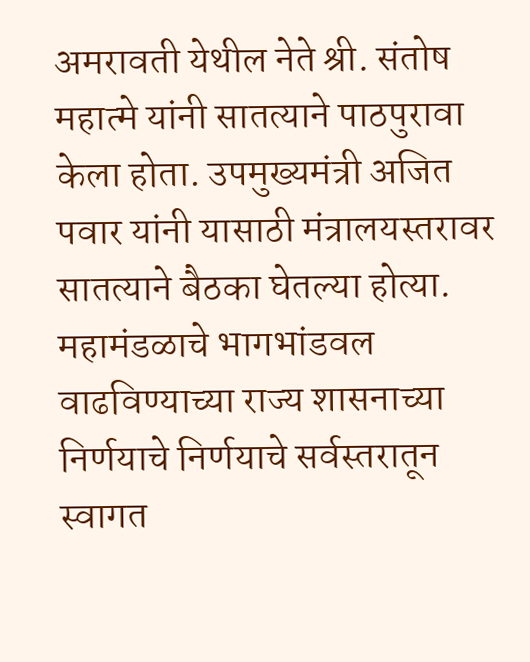अमरावती येथील नेते श्री. संतोष महात्मे यांनी सातत्याने पाठपुरावा केला होता. उपमुख्यमंत्री अजित पवार यांनी यासाठी मंत्रालयस्तरावर सातत्याने बैठका घेतल्या होत्या. महामंडळाचे भागभांडवल वाढविण्याच्या राज्य शासनाच्या निर्णयाचे निर्णयाचे सर्वस्तरातून स्वागत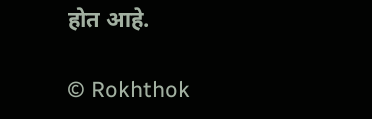होत आहे.

© Rokhthok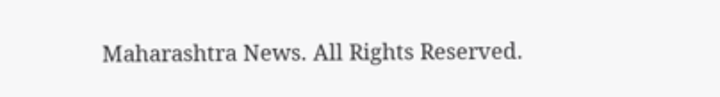Maharashtra News. All Rights Reserved.